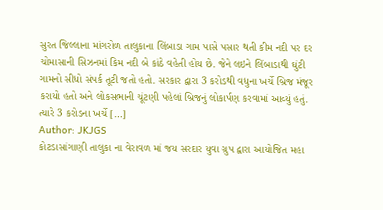સુરત જિલ્લાના માંગરોળ તાલુકાના લિંબાડા ગામ પાસે પસાર થતી કીમ નદી પર દર ચોમાસાની સિઝનમાં કિમ નદી બે કાંઠે વહેતી હોય છે. જેને લઇને લિંબાડાથી ઘુંટી ગામનો સીધો સંપર્ક તૂટી જતો હતો. સરકાર દ્વારા 3 કરોડથી વધુના ખર્ચે બ્રિજ મંજૂર કરાયો હતો અને લોકસભાની ચૂંટણી પહેલાં બ્રિજનું લોકાર્પણ કરવામાં આવ્યું હતું. ત્યારે 3 કરોડના ખર્ચે […]
Author: JKJGS
કોટડાસાંગાણી તાલુકા ના વેરાવળ માં જય સરદાર યુવા ગ્રુપ દ્વારા આયોજિત મહા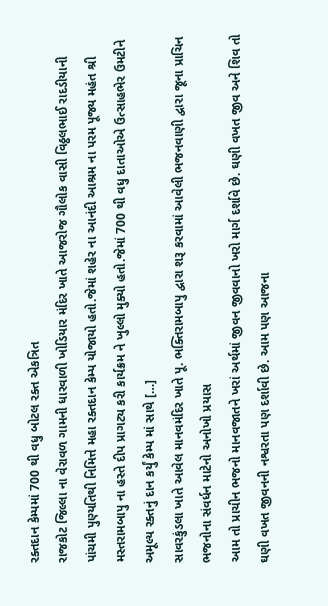રક્તદાન કેમ્પમાં 700 થી વધુ બોટલ રક્ત એકત્રિત
રાજકોટ જિલ્લા ના વેરાવળ ગામની ધારવાળી ખોડિયાર મંદિર ખાતે આજરોજ ગૌલોક વાસી વિઠ્ઠલભાઈ રાદડીયાની પાંચમી પુણ્યતિથી નિમિત્તે મહા રક્તદાન કેમ્પ યોજાયો હતો.જેમાં શહેર ના આનંદી આશ્રમ ના પરમ પૂજ્ય મહંત શ્રી મસ્તરામબાપુ ના હસ્તે દીપ પ્રાગટ્ય કરી કાર્યક્રમ ને ખુલ્લો મુક્યો હતો.જેમાં 700 થી વધુ દાતાઓએ ઉત્સાહભેર ઉમટીને અમૂલ્ય રક્તનું દાન કર્યું કેમ્પ માં સાથે […]
સાવરકુંડલા ખાતે આવેલ માનવમંદિર ખાતે પૂ. ભક્તિરામબાપુ દ્વારા શરૂ કરવામાં આવેલી ભજનવાણી દ્વારા જૂના પ્રાચિન ભજનોના સંવર્ધન માટેનો અનોખો પ્રયાસ
આમ તો પ્રાચીન ભજનો માનવજાતને ખરાં અર્થમાં જીવન જીવવાનો ખરો માર્ગ દર્શાવે છે. ઘણી વખત જીવ અને શિવ તો ઘણી વખત જીવનની નશ્વરતા પણ દર્શાવી છે. આમ પણ આજના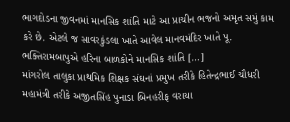ભાગદોડના જીવનમાં માનસિક શાંતિ માટે આ પ્રાચીન ભજનો અમૃત સમું કામ કરે છે. એટલે જ સાવરકુંડલા ખાતે આવેલ માનવમંદિર ખાતે પૂ. ભક્તિરામબાપુએ હરિના બાળકોને માનસિક શાંતિ […]
માંગરોલ તાલુકા પ્રાથમિક શિક્ષક સંઘનાં પ્રમુખ તરીકે હિતેન્દ્રભાઈ ચૌધરી મહામંત્રી તરીકે અજીતસિંહ પુનાડા બિનહરીફ વરાયા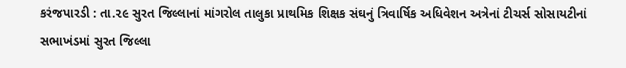કરંજપારડી : તા.૨૯ સુરત જિલ્લાનાં માંગરોલ તાલુકા પ્રાથમિક શિક્ષક સંઘનું ત્રિવાર્ષિક અધિવેશન અત્રેનાં ટીચર્સ સોસાયટીનાં સભાખંડમાં સુરત જિલ્લા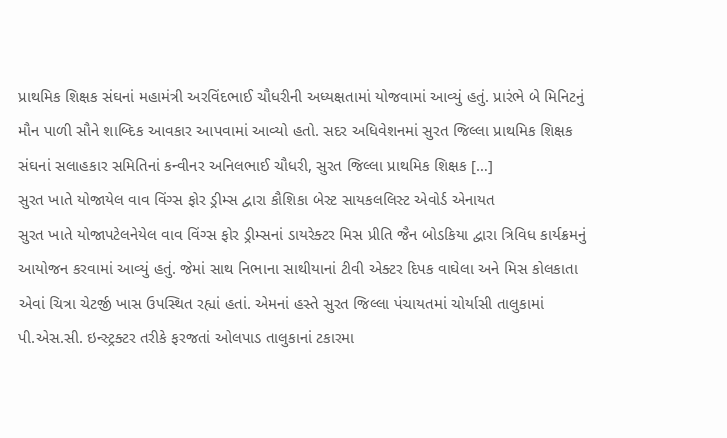પ્રાથમિક શિક્ષક સંઘનાં મહામંત્રી અરવિંદભાઈ ચૌધરીની અધ્યક્ષતામાં યોજવામાં આવ્યું હતું. પ્રારંભે બે મિનિટનું મૌન પાળી સૌને શાબ્દિક આવકાર આપવામાં આવ્યો હતો. સદર અધિવેશનમાં સુરત જિલ્લા પ્રાથમિક શિક્ષક સંઘનાં સલાહકાર સમિતિનાં કન્વીનર અનિલભાઈ ચૌધરી, સુરત જિલ્લા પ્રાથમિક શિક્ષક […]
સુરત ખાતે યોજાયેલ વાવ વિંગ્સ ફોર ડ્રીમ્સ દ્વારા કૌશિકા બેસ્ટ સાયકલલિસ્ટ એવોર્ડ એનાયત
સુરત ખાતે યોજાપટેલનેયેલ વાવ વિંગ્સ ફોર ડ્રીમ્સનાં ડાયરેક્ટર મિસ પ્રીતિ જૈન બોડકિયા દ્વારા ત્રિવિધ કાર્યક્રમનું આયોજન કરવામાં આવ્યું હતું. જેમાં સાથ નિભાના સાથીયાનાં ટીવી એક્ટર દિપક વાઘેલા અને મિસ કોલકાતા એવાં ચિત્રા ચેટર્જી ખાસ ઉપસ્થિત રહ્યાં હતાં. એમનાં હસ્તે સુરત જિલ્લા પંચાયતમાં ચોર્યાસી તાલુકામાં પી.એસ.સી. ઇન્સ્ટ્રક્ટર તરીકે ફરજતાં ઓલપાડ તાલુકાનાં ટકારમા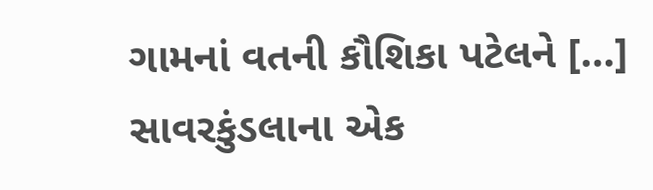ગામનાં વતની કૌશિકા પટેલને […]
સાવરકુંડલાના એક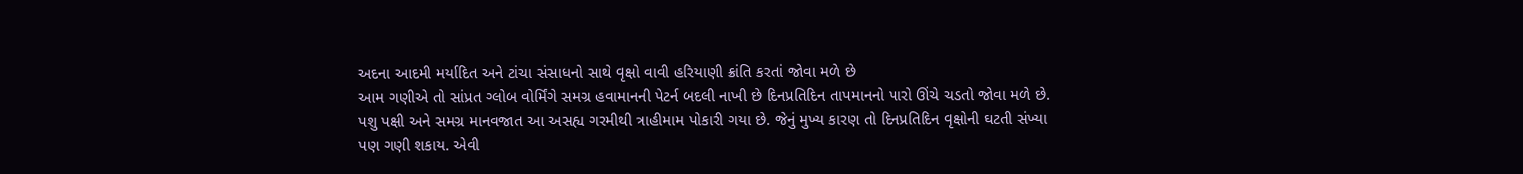અદના આદમી મર્યાદિત અને ટાંચા સંસાધનો સાથે વૃક્ષો વાવી હરિયાણી ક્રાંતિ કરતાં જોવા મળે છે
આમ ગણીએ તો સાંપ્રત ગ્લોબ વોર્મિંગે સમગ્ર હવામાનની પેટર્ન બદલી નાખી છે દિનપ્રતિદિન તાપમાનનો પારો ઊંચે ચડતો જોવા મળે છે. પશુ પક્ષી અને સમગ્ર માનવજાત આ અસહ્ય ગરમીથી ત્રાહીમામ પોકારી ગયા છે. જેનું મુખ્ય કારણ તો દિનપ્રતિદિન વૃક્ષોની ઘટતી સંખ્યા પણ ગણી શકાય. એવી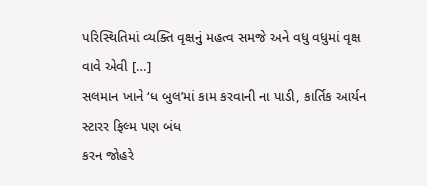પરિસ્થિતિમાં વ્યક્તિ વૃક્ષનું મહત્વ સમજે અને વધુ વધુમાં વૃક્ષ વાવે એવી […]
સલમાન ખાને ‘ધ બુલ’માં કામ કરવાની ના પાડી, કાર્તિક આર્યન સ્ટારર ફિલ્મ પણ બંધ
કરન જોહરે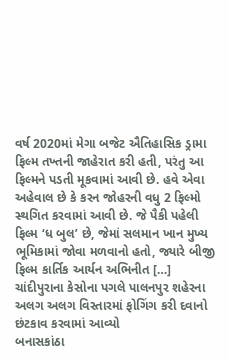વર્ષ 2020માં મેગા બજેટ ઐતિહાસિક ડ્રામા ફિલ્મ તખ્તની જાહેરાત કરી હતી, પરંતુ આ ફિલ્મને પડતી મૂકવામાં આવી છે. હવે એવા અહેવાલ છે કે કરન જોહરની વધુ 2 ફિલ્મો સ્થગિત કરવામાં આવી છે. જે પૈકી પહેલી ફિલ્મ ‘ધ બુલ’ છે, જેમાં સલમાન ખાન મુખ્ય ભૂમિકામાં જોવા મળવાનો હતો, જ્યારે બીજી ફિલ્મ કાર્તિક આર્યન અભિનીત […]
ચાંદીપુરાના કેસોના પગલે પાલનપુર શહેરના અલગ અલગ વિસ્તારમાં ફોગિંગ કરી દવાનો છંટકાવ કરવામાં આવ્યો
બનાસકાંઠા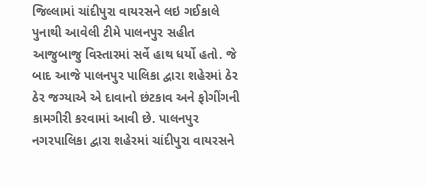જિલ્લામાં ચાંદીપુરા વાયરસને લઇ ગઈકાલે પુનાથી આવેલી ટીમે પાલનપુર સહીત આજુબાજુ વિસ્તારમાં સર્વે હાથ ધર્યો હતો. જે બાદ આજે પાલનપુર પાલિકા દ્વારા શહેરમાં ઠેર ઠેર જગ્યાએ એ દાવાનો છંટકાવ અને ફોગીંગની કામગીરી કરવામાં આવી છે. પાલનપુર નગરપાલિકા દ્વારા શહેરમાં ચાંદીપુરા વાયરસને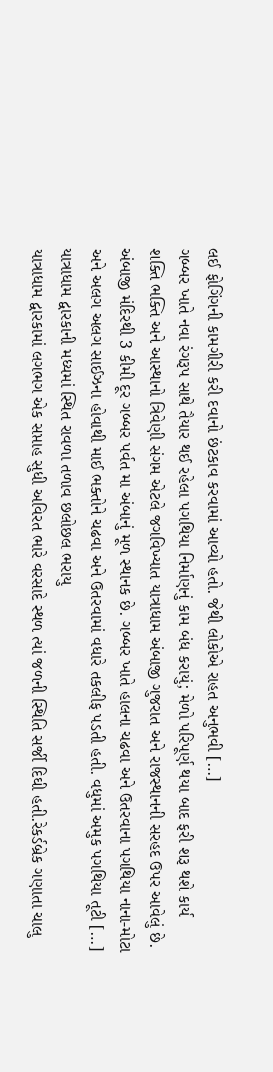લઈ ફોગિંગની કામગીરી કરી દવાનો છંટકાવ કરવામાં આવ્યો હતો. જેથી લોકોએ રાહત અનુભવી […]
ગબ્બર ખાતે નવા રંગરૂપ સાથે તૈયાર થઈ રહેલા પગથિયા નિર્માણનું કામ બંધ કરાયું; મેળો પરિપૂર્ણ થયા બાદ ફરી શરૂ થશે કાર્ય
શક્તિ ભક્તિ અને આસ્થાનો ત્રિવેણી સંગમ એટલે જગવિખ્યાત યાત્રાધામ અંબાજી ગુજરાત અને રાજસ્થાનની સરહદ ઉપર આવેલું છે. અંબાજી મંદિરથી 3 કીમી દૂર ગબ્બર પર્વત મા અંબાનું મૂળ સ્થાનક છે. ગબ્બર ખાતે હાલના ચઢવા અને ઉતરવાના પગથિયા નાના-મોટા અને અલગ અલગ સાઈઝના હોવાથી માઈ ભક્તોને ચઢવા અને ઉતરવામાં વધારે તકલીફ પડતી હતી. વધુમાં અમુક પગથિયા તૂટી […]
યાત્રાધામ દ્વારકાની મધ્યમાં સ્થિત રાવળા તળાવ છલોછલ ભરાયુ
યાત્રાધામ દ્વારકામાં લગભગ એક સપ્તાહ સુધી અવિરત ભારે વરસાદે સ્થળ ત્યાં જળની સ્થિતિ સર્જી દિઘી હતી.રેકર્ડબ્રેક ગણાતા ચાલુ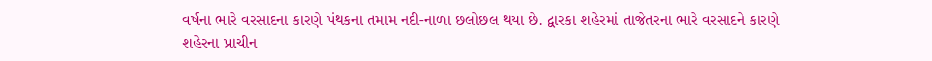વર્ષના ભારે વરસાદના કારણે પંથકના તમામ નદી-નાળા છલોછલ થયા છે. દ્વારકા શહેરમાં તાજેતરના ભારે વરસાદને કારણે શહેરના પ્રાચીન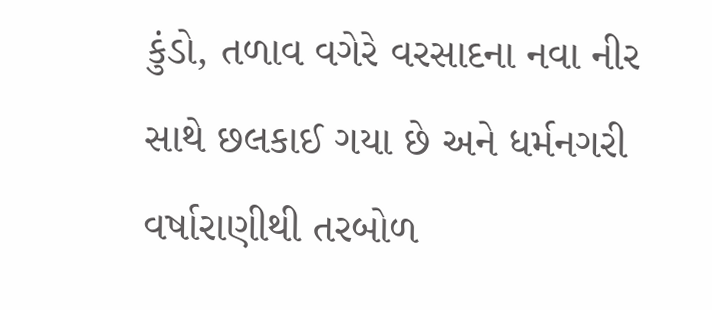કુંડો, તળાવ વગેરે વરસાદના નવા નીર સાથે છલકાઈ ગયા છે અને ધર્મનગરી વર્ષારાણીથી તરબોળ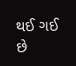થઈ ગઈ છે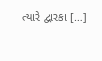ત્યારે દ્વારકા […]